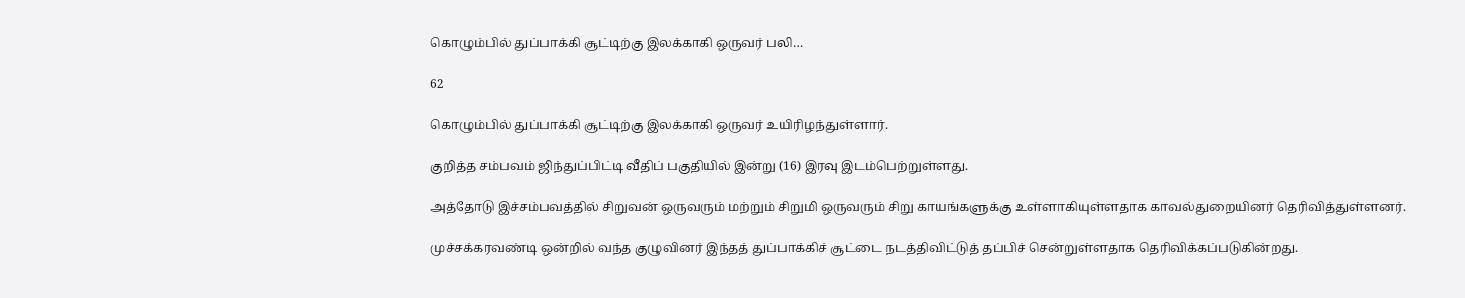கொழும்பில் துப்பாக்கி சூட்டிற்கு இலக்காகி ஒருவர் பலி…

62

கொழும்பில் துப்பாக்கி சூட்டிற்கு இலக்காகி ஒருவர் உயிரிழந்துள்ளார்.

குறித்த சம்பவம் ஜிந்துப்பிட்டி வீதிப் பகுதியில் இன்று (16) இரவு இடம்பெற்றுள்ளது.

அத்தோடு இச்சம்பவத்தில் சிறுவன் ஒருவரும் மற்றும் சிறுமி ஒருவரும் சிறு காயங்களுக்கு உள்ளாகியுள்ளதாக காவல்துறையினர் தெரிவித்துள்ளனர்.

முச்சக்கரவண்டி ஒன்றில் வந்த குழுவினர் இந்தத் துப்பாக்கிச் சூட்டை நடத்திவிட்டுத் தப்பிச் சென்றுள்ளதாக தெரிவிக்கப்படுகின்றது.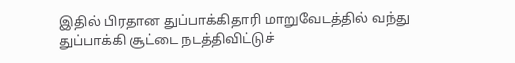இதில் பிரதான துப்பாக்கிதாரி மாறுவேடத்தில் வந்து துப்பாக்கி சூட்டை நடத்திவிட்டுச்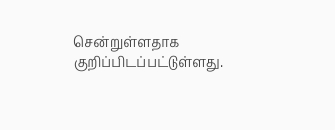சென்றுள்ளதாக குறிப்பிடப்பட்டுள்ளது.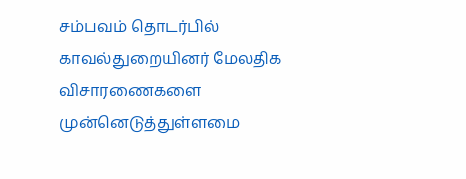சம்பவம் தொடர்பில் காவல்துறையினர் மேலதிக விசாரணைகளை முன்னெடுத்துள்ளமை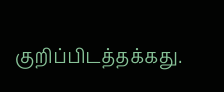குறிப்பிடத்தக்கது.